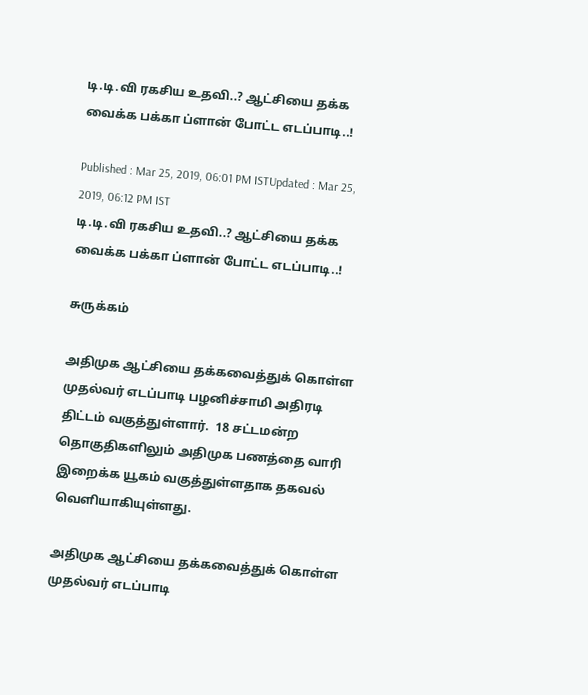டி.டி.வி ரகசிய உதவி..? ஆட்சியை தக்க வைக்க பக்கா ப்ளான் போட்ட எடப்பாடி..!

Published : Mar 25, 2019, 06:01 PM ISTUpdated : Mar 25, 2019, 06:12 PM IST
டி.டி.வி ரகசிய உதவி..? ஆட்சியை தக்க வைக்க பக்கா ப்ளான் போட்ட எடப்பாடி..!

சுருக்கம்

அதிமுக ஆட்சியை தக்கவைத்துக் கொள்ள முதல்வர் எடப்பாடி பழனிச்சாமி அதிரடி திட்டம் வகுத்துள்ளார்.  18 சட்டமன்ற தொகுதிகளிலும் அதிமுக பணத்தை வாரி இறைக்க யூகம் வகுத்துள்ளதாக தகவல் வெளியாகியுள்ளது.

அதிமுக ஆட்சியை தக்கவைத்துக் கொள்ள முதல்வர் எடப்பாடி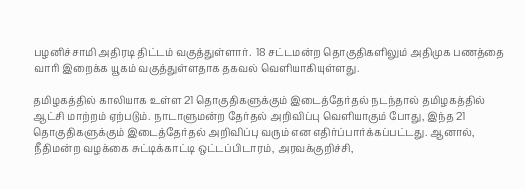பழனிச்சாமி அதிரடி திட்டம் வகுத்துள்ளார்.  18 சட்டமன்ற தொகுதிகளிலும் அதிமுக பணத்தை வாரி இறைக்க யூகம் வகுத்துள்ளதாக தகவல் வெளியாகியுள்ளது.

தமிழகத்தில் காலியாக உள்ள 21 தொகுதிகளுக்கும் இடைத்தேர்தல் நடந்தால் தமிழகத்தில் ஆட்சி மாற்றம் ஏற்படும். நாடாளுமன்ற தேர்தல் அறிவிப்பு வெளியாகும் போது, இந்த 21 தொகுதிகளுக்கும் இடைத்தேர்தல் அறிவிப்பு வரும் என எதிர்ப்பார்க்கப்பட்டது. ஆனால், நீதிமன்ற வழக்கை சுட்டிக்காட்டி ஒட்டப்பிடாரம், அரவக்குறிச்சி,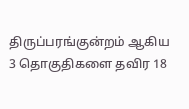திருப்பரங்குன்றம் ஆகிய 3 தொகுதிகளை தவிர 18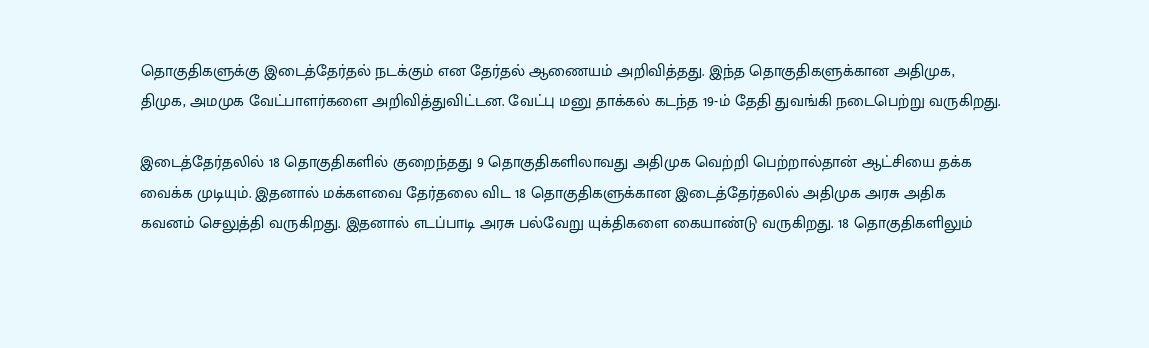தொகுதிகளுக்கு இடைத்தேர்தல் நடக்கும் என தேர்தல் ஆணையம் அறிவித்தது. இந்த தொகுதிகளுக்கான அதிமுக, திமுக, அமமுக வேட்பாளர்களை அறிவித்துவிட்டன. வேட்பு மனு தாக்கல் கடந்த 19-ம் தேதி துவங்கி நடைபெற்று வருகிறது.

இடைத்தேர்தலில் 18 தொகுதிகளில் குறைந்தது 9 தொகுதிகளிலாவது அதிமுக வெற்றி பெற்றால்தான் ஆட்சியை தக்க வைக்க முடியும். இதனால் மக்களவை தேர்தலை விட 18 தொகுதிகளுக்கான இடைத்தேர்தலில் அதிமுக அரசு அதிக கவனம் செலுத்தி வருகிறது. இதனால் எடப்பாடி அரசு பல்வேறு யுக்திகளை கையாண்டு வருகிறது. 18 தொகுதிகளிலும்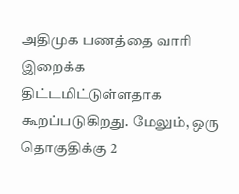அதிமுக பணத்தை வாரி இறைக்க திட்டமிட்டுள்ளதாக கூறப்படுகிறது. மேலும், ஒரு தொகுதிக்கு 2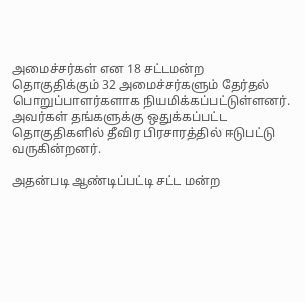அமைச்சர்கள் என 18 சட்டமன்ற தொகுதிக்கும் 32 அமைச்சர்களும் தேர்தல் பொறுப்பாளர்களாக நியமிக்கப்பட்டுள்ளனர். அவர்கள் தங்களுக்கு ஒதுக்கப்பட்ட தொகுதிகளில் தீவிர பிரசாரத்தில் ஈடுபட்டு வருகின்றனர்.

அதன்படி ஆண்டிப்பட்டி சட்ட மன்ற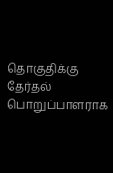தொகுதிக்கு தேர்தல் பொறுப்பாளராக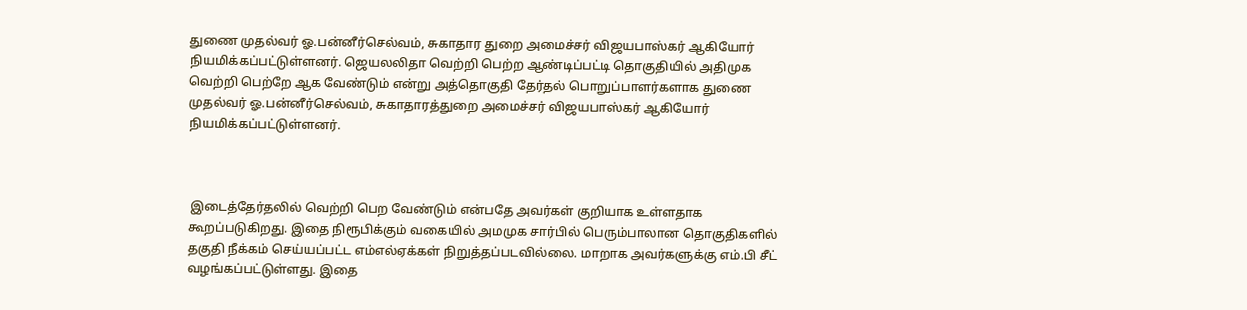துணை முதல்வர் ஓ.பன்னீர்செல்வம், சுகாதார துறை அமைச்சர் விஜயபாஸ்கர் ஆகியோர் நியமிக்கப்பட்டுள்ளனர். ஜெயலலிதா வெற்றி பெற்ற ஆண்டிப்பட்டி தொகுதியில் அதிமுக வெற்றி பெற்றே ஆக வேண்டும் என்று அத்தொகுதி தேர்தல் பொறுப்பாளர்களாக துணை முதல்வர் ஓ.பன்னீர்செல்வம், சுகாதாரத்துறை அமைச்சர் விஜயபாஸ்கர் ஆகியோர் நியமிக்கப்பட்டுள்ளனர்.



 இடைத்தேர்தலில் வெற்றி பெற வேண்டும் என்பதே அவர்கள் குறியாக உள்ளதாக கூறப்படுகிறது. இதை நிரூபிக்கும் வகையில் அமமுக சார்பில் பெரும்பாலான தொகுதிகளில் தகுதி நீக்கம் செய்யப்பட்ட எம்எல்ஏக்கள் நிறுத்தப்படவில்லை. மாறாக அவர்களுக்கு எம்.பி சீட் வழங்கப்பட்டுள்ளது. இதை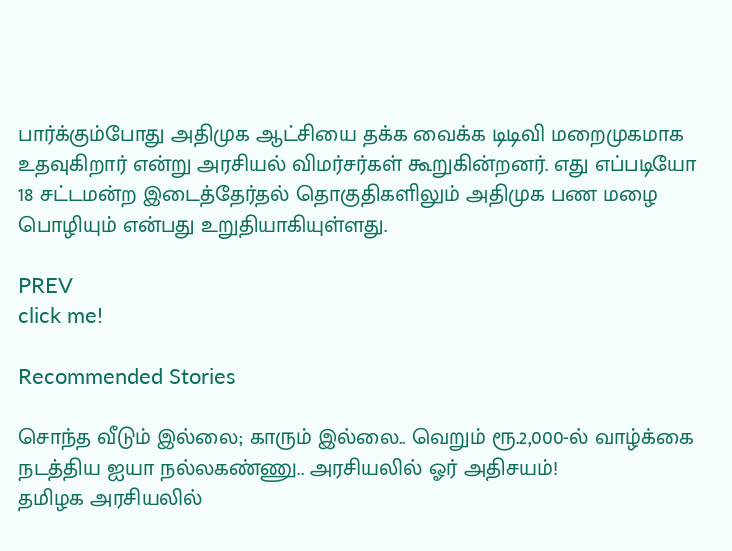பார்க்கும்போது அதிமுக ஆட்சியை தக்க வைக்க டிடிவி மறைமுகமாக உதவுகிறார் என்று அரசியல் விமர்சர்கள் கூறுகின்றனர். எது எப்படியோ 18 சட்டமன்ற இடைத்தேர்தல் தொகுதிகளிலும் அதிமுக பண மழை பொழியும் என்பது உறுதியாகியுள்ளது.

PREV
click me!

Recommended Stories

சொந்த வீடும் இல்லை; காரும் இல்லை.. வெறும் ரூ.2,000-ல் வாழ்க்கை நடத்திய ஐயா நல்லகண்ணு.. அரசியலில் ஓர் அதிசயம்!
தமிழக அரசியலில்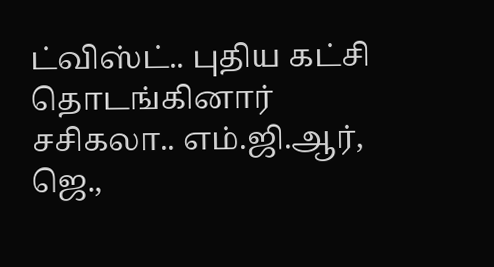ட்விஸ்ட்.. புதிய கட்சி தொடங்கினார் சசிகலா.. எம்.ஜி.ஆர், ஜெ.,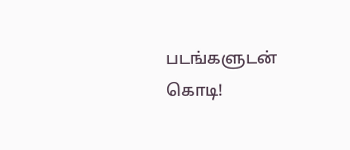படங்களுடன் கொடி!